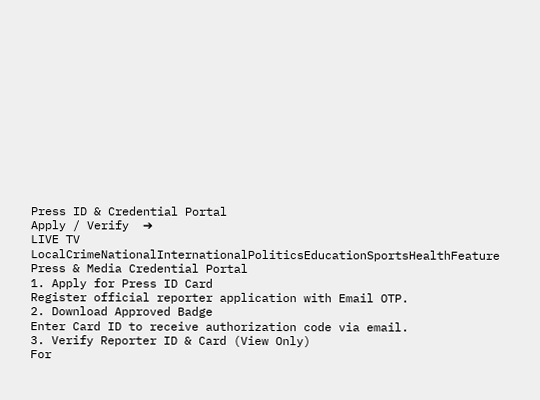Press ID & Credential Portal
Apply / Verify  ➔
LIVE TV LocalCrimeNationalInternationalPoliticsEducationSportsHealthFeature
Press & Media Credential Portal
1. Apply for Press ID Card
Register official reporter application with Email OTP.
2. Download Approved Badge
Enter Card ID to receive authorization code via email.
3. Verify Reporter ID & Card (View Only)
For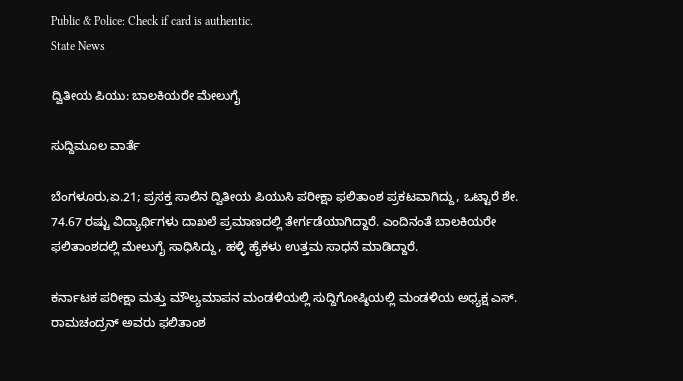Public & Police: Check if card is authentic.
State News

ದ್ವಿತೀಯ ಪಿಯು: ಬಾಲಕಿಯರೇ ಮೇಲುಗೈ

ಸುದ್ದಿಮೂಲ ವಾರ್ತೆ

ಬೆಂಗಳೂರು,ಏ.21; ಪ್ರಸಕ್ತ ಸಾಲಿನ ದ್ವಿತೀಯ ಪಿಯುಸಿ ಪರೀಕ್ಷಾ ಫಲಿತಾಂಶ ಪ್ರಕಟವಾಗಿದ್ದು, ಒಟ್ಟಾರೆ ಶೇ. 74.67 ರಷ್ಟು ವಿದ್ಯಾರ್ಥಿಗಳು ದಾಖಲೆ ಪ್ರಮಾಣದಲ್ಲಿ ತೇರ್ಗಡೆಯಾಗಿದ್ದಾರೆ. ಎಂದಿನಂತೆ ಬಾಲಕಿಯರೇ ಫಲಿತಾಂಶದಲ್ಲಿ ಮೇಲುಗೈ ಸಾಧಿಸಿದ್ದು, ಹಳ್ಳಿ ಹೈಕಳು ಉತ್ತಮ ಸಾಧನೆ ಮಾಡಿದ್ದಾರೆ.

ಕರ್ನಾಟಕ ಪರೀಕ್ಷಾ ಮತ್ತು ಮೌಲ್ಯಮಾಪನ ಮಂಡಳಿಯಲ್ಲಿ ಸುದ್ದಿಗೋಷ್ಠಿಯಲ್ಲಿ ಮಂಡಳಿಯ ಅಧ್ಯಕ್ಷ ಎಸ್. ರಾಮಚಂದ್ರನ್ ಅವರು ಫಲಿತಾಂಶ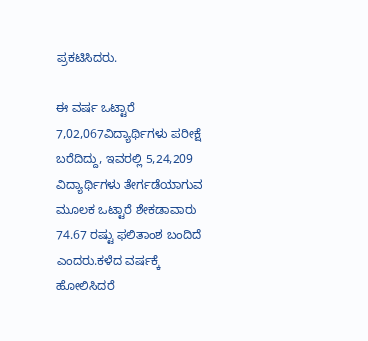ಪ್ರಕಟಿಸಿದರು.

ಈ ವರ್ಷ ಒಟ್ಟಾರೆ 7,02,067ವಿದ್ಯಾರ್ಥಿಗಳು ಪರೀಕ್ಷೆ ಬರೆದಿದ್ದು, ಇವರಲ್ಲಿ 5,24,209 ವಿದ್ಯಾರ್ಥಿಗಳು ತೇರ್ಗಡೆಯಾಗುವ ಮೂಲಕ ಒಟ್ಟಾರೆ ಶೇಕಡಾವಾರು 74.67 ರಷ್ಟು ಫಲಿತಾಂಶ ಬಂದಿದೆ ಎಂದರು.ಕಳೆದ ವರ್ಷಕ್ಕೆ ಹೋಲಿಸಿದರೆ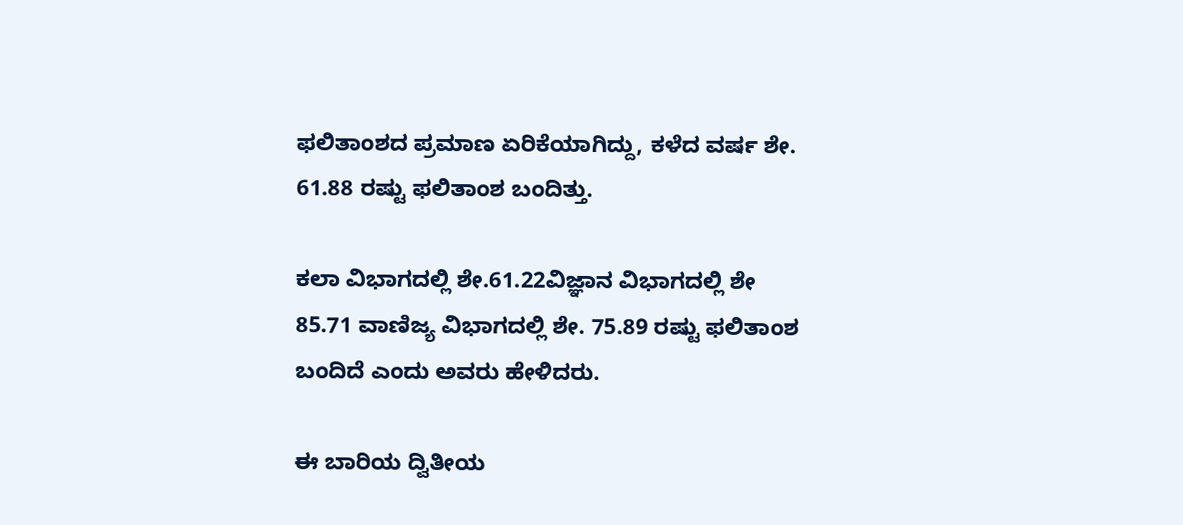ಫಲಿತಾಂಶದ ಪ್ರಮಾಣ ಏರಿಕೆಯಾಗಿದ್ದು, ಕಳೆದ ವರ್ಷ ಶೇ. 61.88 ರಷ್ಟು ಫಲಿತಾಂಶ ಬಂದಿತ್ತು.

ಕಲಾ ವಿಭಾಗದಲ್ಲಿ ಶೇ.61.22ವಿಜ್ಞಾನ ವಿಭಾಗದಲ್ಲಿ ಶೇ 85.71 ವಾಣಿಜ್ಯ ವಿಭಾಗದಲ್ಲಿ ಶೇ. 75.89 ರಷ್ಟು ಫಲಿತಾಂಶ ಬಂದಿದೆ ಎಂದು ಅವರು ಹೇಳಿದರು.

ಈ ಬಾರಿಯ ದ್ವಿತೀಯ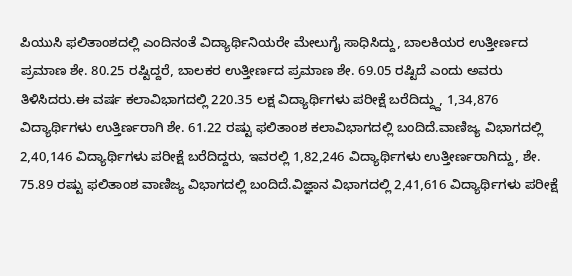ಪಿಯುಸಿ ಫಲಿತಾಂಶದಲ್ಲಿ ಎಂದಿನಂತೆ ವಿದ್ಯಾರ್ಥಿನಿಯರೇ ಮೇಲುಗೈ ಸಾಧಿಸಿದ್ದು, ಬಾಲಕಿಯರ ಉತ್ತೀರ್ಣದ ಪ್ರಮಾಣ ಶೇ. 80.25 ರಷ್ಟಿದ್ದರೆ, ಬಾಲಕರ ಉತ್ತೀರ್ಣದ ಪ್ರಮಾಣ ಶೇ. 69.05 ರಷ್ಟಿದೆ ಎಂದು ಅವರು ತಿಳಿಸಿದರು.ಈ ವರ್ಷ ಕಲಾವಿಭಾಗದಲ್ಲಿ 220.35 ಲಕ್ಷ ವಿದ್ಯಾರ್ಥಿಗಳು ಪರೀಕ್ಷೆ ಬರೆದಿದ್ದ್ದು, 1,34,876 ವಿದ್ಯಾರ್ಥಿಗಳು ಉತ್ತಿರ್ಣರಾಗಿ ಶೇ. 61.22 ರಷ್ಟು ಫಲಿತಾಂಶ ಕಲಾವಿಭಾಗದಲ್ಲಿ ಬಂದಿದೆ.ವಾಣಿಜ್ಯ ವಿಭಾಗದಲ್ಲಿ 2,40,146 ವಿದ್ಯಾರ್ಥಿಗಳು ಪರೀಕ್ಷೆ ಬರೆದಿದ್ದರು, ಇವರಲ್ಲಿ 1,82,246 ವಿದ್ಯಾರ್ಥಿಗಳು ಉತ್ತೀರ್ಣರಾಗಿದ್ದು, ಶೇ. 75.89 ರಷ್ಟು ಫಲಿತಾಂಶ ವಾಣಿಜ್ಯ ವಿಭಾಗದಲ್ಲಿ ಬಂದಿದೆ.ವಿಜ್ಞಾನ ವಿಭಾಗದಲ್ಲಿ 2,41,616 ವಿದ್ಯಾರ್ಥಿಗಳು ಪರೀಕ್ಷೆ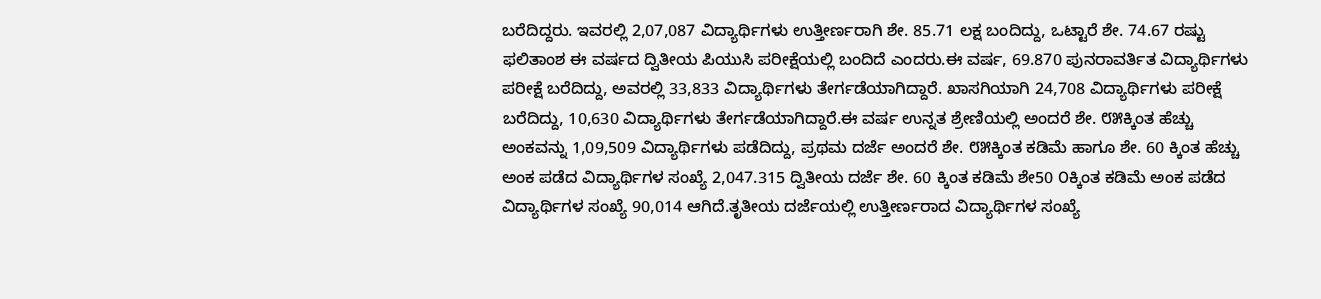ಬರೆದಿದ್ದರು. ಇವರಲ್ಲಿ 2,07,087 ವಿದ್ಯಾರ್ಥಿಗಳು ಉತ್ತೀರ್ಣರಾಗಿ ಶೇ. 85.71 ಲಕ್ಷ ಬಂದಿದ್ದು, ಒಟ್ಟಾರೆ ಶೇ. 74.67 ರಷ್ಟು ಫಲಿತಾಂಶ ಈ ವರ್ಷದ ದ್ವಿತೀಯ ಪಿಯುಸಿ ಪರೀಕ್ಷೆಯಲ್ಲಿ ಬಂದಿದೆ ಎಂದರು.ಈ ವರ್ಷ, 69.870 ಪುನರಾವರ್ತಿತ ವಿದ್ಯಾರ್ಥಿಗಳು ಪರೀಕ್ಷೆ ಬರೆದಿದ್ದು, ಅವರಲ್ಲಿ 33,833 ವಿದ್ಯಾರ್ಥಿಗಳು ತೇರ್ಗಡೆಯಾಗಿದ್ದಾರೆ. ಖಾಸಗಿಯಾಗಿ 24,708 ವಿದ್ಯಾರ್ಥಿಗಳು ಪರೀಕ್ಷೆ ಬರೆದಿದ್ದು, 10,630 ವಿದ್ಯಾರ್ಥಿಗಳು ತೇರ್ಗಡೆಯಾಗಿದ್ದಾರೆ.ಈ ವರ್ಷ ಉನ್ನತ ಶ್ರೇಣಿಯಲ್ಲಿ ಅಂದರೆ ಶೇ. ೮೫ಕ್ಕಿಂತ ಹೆಚ್ಚು ಅಂಕವನ್ನು 1,09,509 ವಿದ್ಯಾರ್ಥಿಗಳು ಪಡೆದಿದ್ದು, ಪ್ರಥಮ ದರ್ಜೆ ಅಂದರೆ ಶೇ. ೮೫ಕ್ಕಿಂತ ಕಡಿಮೆ ಹಾಗೂ ಶೇ. 60 ಕ್ಕಿಂತ ಹೆಚ್ಚು ಅಂಕ ಪಡೆದ ವಿದ್ಯಾರ್ಥಿಗಳ ಸಂಖ್ಯೆ 2,047.315 ದ್ವಿತೀಯ ದರ್ಜೆ ಶೇ. 60 ಕ್ಕಿಂತ ಕಡಿಮೆ ಶೇ50 ೦ಕ್ಕಿಂತ ಕಡಿಮೆ ಅಂಕ ಪಡೆದ ವಿದ್ಯಾರ್ಥಿಗಳ ಸಂಖ್ಯೆ 90,014 ಆಗಿದೆ.ತೃತೀಯ ದರ್ಜೆಯಲ್ಲಿ ಉತ್ತೀರ್ಣರಾದ ವಿದ್ಯಾರ್ಥಿಗಳ ಸಂಖ್ಯೆ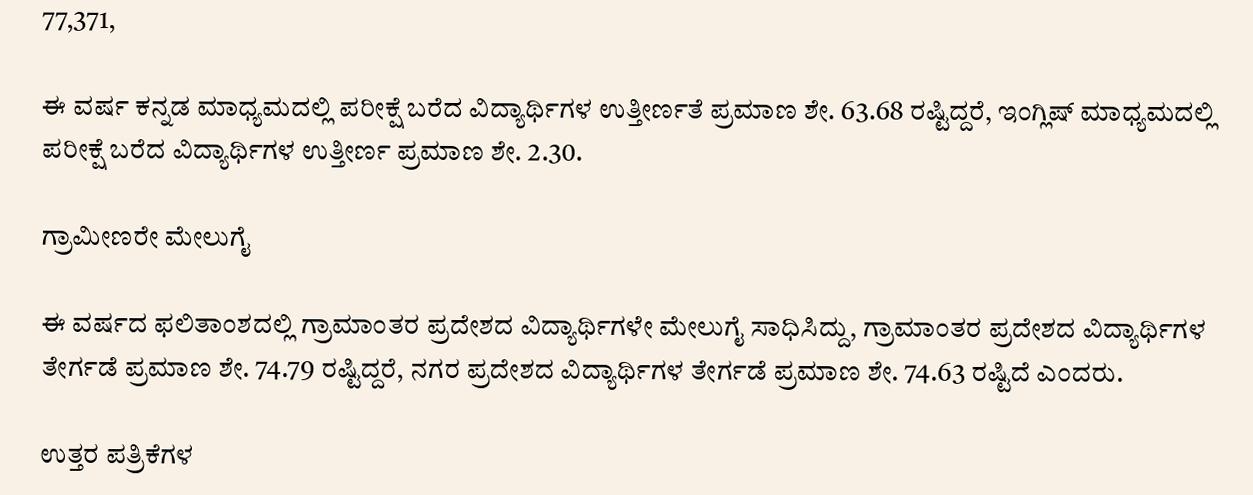77,371,

ಈ ವರ್ಷ ಕನ್ನಡ ಮಾಧ್ಯಮದಲ್ಲಿ ಪರೀಕ್ಷೆ ಬರೆದ ವಿದ್ಯಾರ್ಥಿಗಳ ಉತ್ತೀರ್ಣತೆ ಪ್ರಮಾಣ ಶೇ. 63.68 ರಷ್ಟಿದ್ದರೆ, ಇಂಗ್ಲಿಷ್ ಮಾಧ್ಯಮದಲ್ಲಿ ಪರೀಕ್ಷೆ ಬರೆದ ವಿದ್ಯಾರ್ಥಿಗಳ ಉತ್ತೀರ್ಣ ಪ್ರಮಾಣ ಶೇ. 2.30.

ಗ್ರಾಮೀಣರೇ ಮೇಲುಗೈ

ಈ ವರ್ಷದ ಫಲಿತಾಂಶದಲ್ಲಿ ಗ್ರಾಮಾಂತರ ಪ್ರದೇಶದ ವಿದ್ಯಾರ್ಥಿಗಳೇ ಮೇಲುಗೈ ಸಾಧಿಸಿದ್ದು, ಗ್ರಾಮಾಂತರ ಪ್ರದೇಶದ ವಿದ್ಯಾರ್ಥಿಗಳ ತೇರ್ಗಡೆ ಪ್ರಮಾಣ ಶೇ. 74.79 ರಷ್ಟಿದ್ದರೆ, ನಗರ ಪ್ರದೇಶದ ವಿದ್ಯಾರ್ಥಿಗಳ ತೇರ್ಗಡೆ ಪ್ರಮಾಣ ಶೇ. 74.63 ರಷ್ಟಿದೆ ಎಂದರು.

ಉತ್ತರ ಪತ್ರಿಕೆಗಳ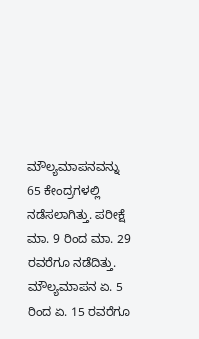ಮೌಲ್ಯಮಾಪನವನ್ನು 65 ಕೇಂದ್ರಗಳಲ್ಲಿ ನಡೆಸಲಾಗಿತ್ತು. ಪರೀಕ್ಷೆ ಮಾ. 9 ರಿಂದ ಮಾ. 29 ರವರೆಗೂ ನಡೆದಿತ್ತು. ಮೌಲ್ಯಮಾಪನ ಏ. 5 ರಿಂದ ಏ. 15 ರವರೆಗೂ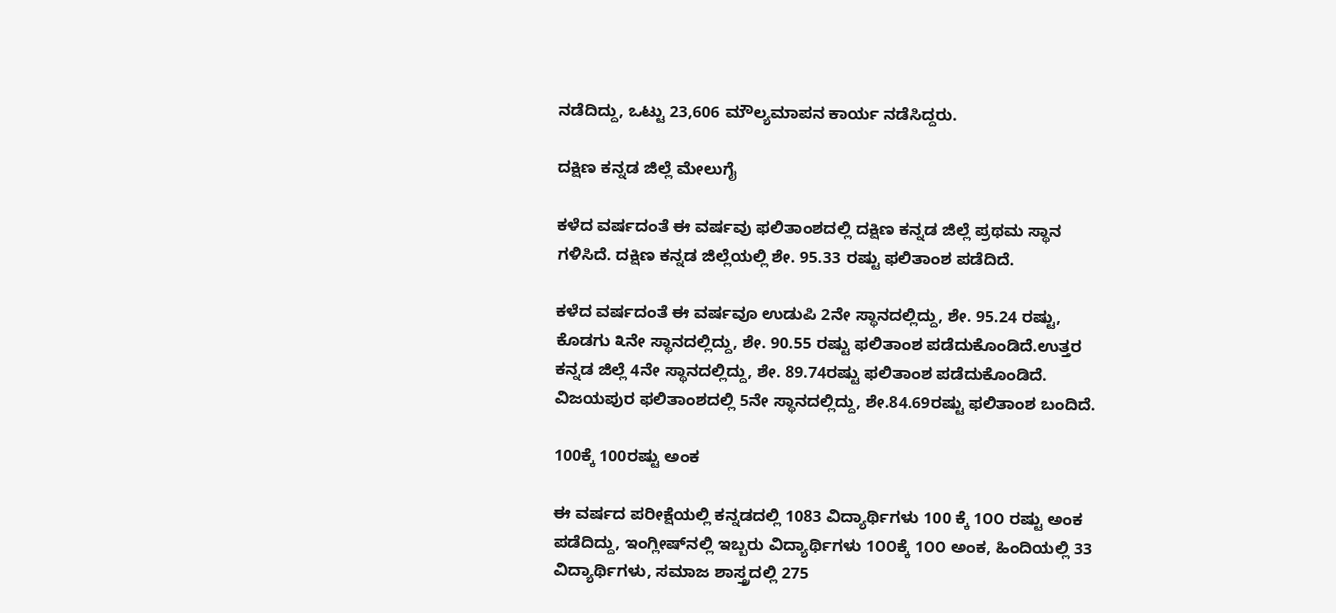ನಡೆದಿದ್ದು, ಒಟ್ಟು 23,606 ಮೌಲ್ಯಮಾಪನ ಕಾರ್ಯ ನಡೆಸಿದ್ದರು.

ದಕ್ಷಿಣ ಕನ್ನಡ ಜಿಲ್ಲೆ ಮೇಲುಗೈ

ಕಳೆದ ವರ್ಷದಂತೆ ಈ ವರ್ಷವು ಫಲಿತಾಂಶದಲ್ಲಿ ದಕ್ಷಿಣ ಕನ್ನಡ ಜಿಲ್ಲೆ ಪ್ರಥಮ ಸ್ಥಾನ ಗಳಿಸಿದೆ. ದಕ್ಷಿಣ ಕನ್ನಡ ಜಿಲ್ಲೆಯಲ್ಲಿ ಶೇ. 95.33 ರಷ್ಟು ಫಲಿತಾಂಶ ಪಡೆದಿದೆ.

ಕಳೆದ ವರ್ಷದಂತೆ ಈ ವರ್ಷವೂ ಉಡುಪಿ 2ನೇ ಸ್ಥಾನದಲ್ಲಿದ್ದು, ಶೇ. 95.24 ರಷ್ಟು, ಕೊಡಗು ೩ನೇ ಸ್ಥಾನದಲ್ಲಿದ್ದು, ಶೇ. 90.55 ರಷ್ಟು ಫಲಿತಾಂಶ ಪಡೆದುಕೊಂಡಿದೆ.ಉತ್ತರ ಕನ್ನಡ ಜಿಲ್ಲೆ 4ನೇ ಸ್ಥಾನದಲ್ಲಿದ್ದು, ಶೇ. 89.74ರಷ್ಟು ಫಲಿತಾಂಶ ಪಡೆದುಕೊಂಡಿದೆ. ವಿಜಯಪುರ ಫಲಿತಾಂಶದಲ್ಲಿ 5ನೇ ಸ್ಥಾನದಲ್ಲಿದ್ದು, ಶೇ.84.69ರಷ್ಟು ಫಲಿತಾಂಶ ಬಂದಿದೆ.

100ಕ್ಕೆ 100ರಷ್ಟು ಅಂಕ

ಈ ವರ್ಷದ ಪರೀಕ್ಷೆಯಲ್ಲಿ ಕನ್ನಡದಲ್ಲಿ 1083 ವಿದ್ಯಾರ್ಥಿಗಳು 100 ಕ್ಕೆ 1೦೦ ರಷ್ಟು ಅಂಕ ಪಡೆದಿದ್ದು, ಇಂಗ್ಲೀಷ್‌ನಲ್ಲಿ ಇಬ್ಬರು ವಿದ್ಯಾರ್ಥಿಗಳು 1೦೦ಕ್ಕೆ 1೦೦ ಅಂಕ, ಹಿಂದಿಯಲ್ಲಿ 33 ವಿದ್ಯಾರ್ಥಿಗಳು, ಸಮಾಜ ಶಾಸ್ತ್ರದಲ್ಲಿ 275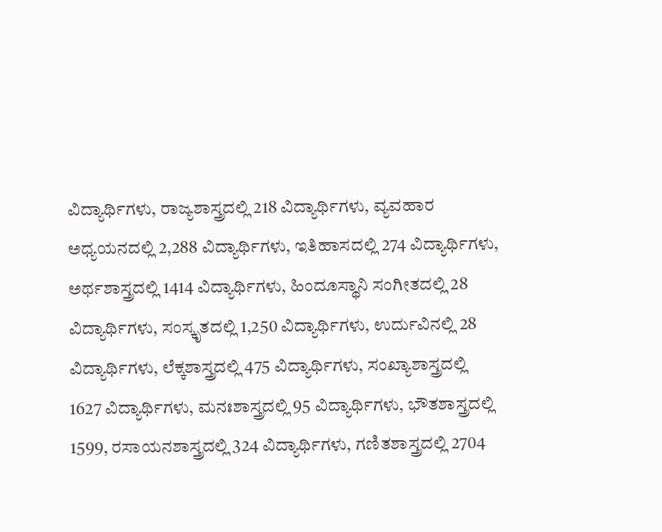ವಿದ್ಯಾರ್ಥಿಗಳು, ರಾಜ್ಯಶಾಸ್ತ್ರದಲ್ಲಿ 218 ವಿದ್ಯಾರ್ಥಿಗಳು, ವ್ಯವಹಾರ ಅಧ್ಯಯನದಲ್ಲಿ 2,288 ವಿದ್ಯಾರ್ಥಿಗಳು, ಇತಿಹಾಸದಲ್ಲಿ 274 ವಿದ್ಯಾರ್ಥಿಗಳು, ಅರ್ಥಶಾಸ್ತ್ರದಲ್ಲಿ 1414 ವಿದ್ಯಾರ್ಥಿಗಳು, ಹಿಂದೂಸ್ಥಾನಿ ಸಂಗೀತದಲ್ಲಿ 28 ವಿದ್ಯಾರ್ಥಿಗಳು, ಸಂಸ್ಕೃತದಲ್ಲಿ 1,250 ವಿದ್ಯಾರ್ಥಿಗಳು, ಉರ್ದುವಿನಲ್ಲಿ 28 ವಿದ್ಯಾರ್ಥಿಗಳು, ಲೆಕ್ಕಶಾಸ್ತ್ರದಲ್ಲಿ 475 ವಿದ್ಯಾರ್ಥಿಗಳು, ಸಂಖ್ಯಾಶಾಸ್ತ್ರದಲ್ಲಿ 1627 ವಿದ್ಯಾರ್ಥಿಗಳು, ಮನಃಶಾಸ್ತ್ರದಲ್ಲಿ 95 ವಿದ್ಯಾರ್ಥಿಗಳು, ಭೌತಶಾಸ್ತ್ರದಲ್ಲಿ 1599, ರಸಾಯನಶಾಸ್ತ್ರದಲ್ಲಿ 324 ವಿದ್ಯಾರ್ಥಿಗಳು, ಗಣಿತಶಾಸ್ತ್ರದಲ್ಲಿ 2704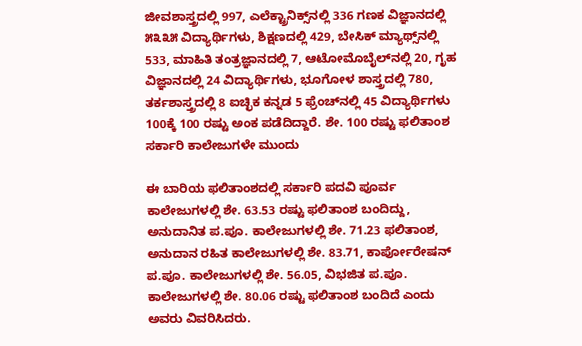ಜೀವಶಾಸ್ತ್ರದಲ್ಲಿ 997, ಎಲೆಕ್ಟ್ರಾನಿಕ್ಸ್‌ನಲ್ಲಿ 336 ಗಣಕ ವಿಜ್ಞಾನದಲ್ಲಿ ೫೩೩೫ ವಿದ್ಯಾರ್ಥಿಗಳು, ಶಿಕ್ಷಣದಲ್ಲಿ 429, ಬೇಸಿಕ್ ಮ್ಯಾಥ್ಸ್‌ನಲ್ಲಿ 533, ಮಾಹಿತಿ ತಂತ್ರಜ್ಞಾನದಲ್ಲಿ 7, ಆಟೋಮೊಬೈಲ್‌ನಲ್ಲಿ 20, ಗೃಹ ವಿಜ್ಞಾನದಲ್ಲಿ 24 ವಿದ್ಯಾರ್ಥಿಗಳು, ಭೂಗೋಳ ಶಾಸ್ತ್ರದಲ್ಲಿ 780, ತರ್ಕಶಾಸ್ತ್ರದಲ್ಲಿ 8 ಐಚ್ಛಿಕ ಕನ್ನಡ 5 ಫ್ರೆಂಚ್‌ನಲ್ಲಿ 45 ವಿದ್ಯಾರ್ಥಿಗಳು 100ಕ್ಕೆ 100 ರಷ್ಟು ಅಂಕ ಪಡೆದಿದ್ದಾರೆ. ಶೇ. 100 ರಷ್ಟು ಫಲಿತಾಂಶ ಸರ್ಕಾರಿ ಕಾಲೇಜುಗಳೇ ಮುಂದು

ಈ ಬಾರಿಯ ಫಲಿತಾಂಶದಲ್ಲಿ ಸರ್ಕಾರಿ ಪದವಿ ಪೂರ್ವ ಕಾಲೇಜುಗಳಲ್ಲಿ ಶೇ. 63.53 ರಷ್ಟು ಫಲಿತಾಂಶ ಬಂದಿದ್ದು, ಅನುದಾನಿತ ಪ.ಪೂ. ಕಾಲೇಜುಗಳಲ್ಲಿ ಶೇ. 71.23 ಫಲಿತಾಂಶ, ಅನುದಾನ ರಹಿತ ಕಾಲೇಜುಗಳಲ್ಲಿ ಶೇ. 83.71, ಕಾರ್ಪೋರೇಷನ್ ಪ.ಪೂ. ಕಾಲೇಜುಗಳಲ್ಲಿ ಶೇ. 56.05, ವಿಭಜಿತ ಪ.ಪೂ. ಕಾಲೇಜುಗಳಲ್ಲಿ ಶೇ. 80.06 ರಷ್ಟು ಫಲಿತಾಂಶ ಬಂದಿದೆ ಎಂದು ಅವರು ವಿವರಿಸಿದರು.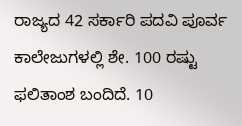ರಾಜ್ಯದ 42 ಸರ್ಕಾರಿ ಪದವಿ ಪೂರ್ವ ಕಾಲೇಜುಗಳಲ್ಲಿ ಶೇ. 100 ರಷ್ಟು ಫಲಿತಾಂಶ ಬಂದಿದೆ. 10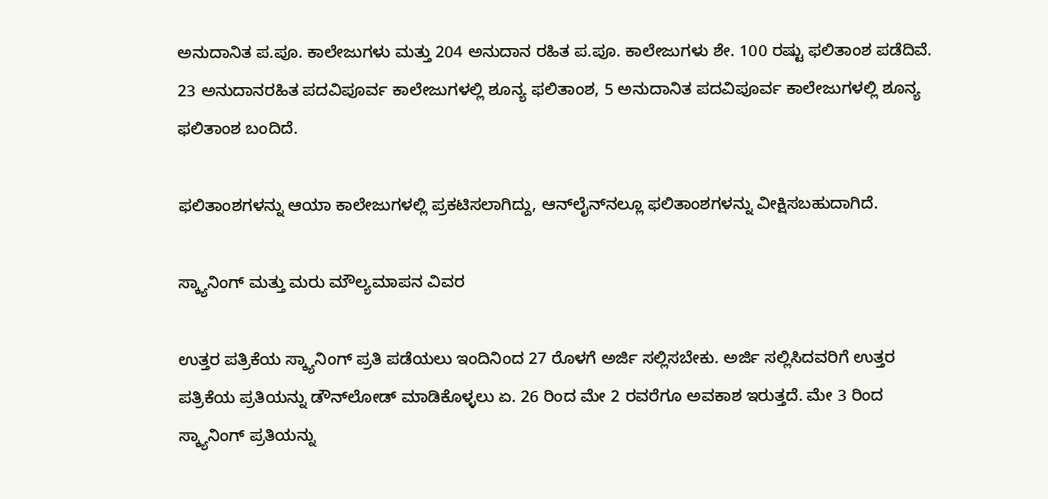ಅನುದಾನಿತ ಪ.ಪೂ. ಕಾಲೇಜುಗಳು ಮತ್ತು 204 ಅನುದಾನ ರಹಿತ ಪ.ಪೂ. ಕಾಲೇಜುಗಳು ಶೇ. 100 ರಷ್ಟು ಫಲಿತಾಂಶ ಪಡೆದಿವೆ. 23 ಅನುದಾನರಹಿತ ಪದವಿಪೂರ್ವ ಕಾಲೇಜುಗಳಲ್ಲಿ ಶೂನ್ಯ ಫಲಿತಾಂಶ, 5 ಅನುದಾನಿತ ಪದವಿಪೂರ್ವ ಕಾಲೇಜುಗಳಲ್ಲಿ ಶೂನ್ಯ ಫಲಿತಾಂಶ ಬಂದಿದೆ.

ಫಲಿತಾಂಶಗಳನ್ನು ಆಯಾ ಕಾಲೇಜುಗಳಲ್ಲಿ ಪ್ರಕಟಿಸಲಾಗಿದ್ದು, ಆನ್‌ಲೈನ್‌ನಲ್ಲೂ ಫಲಿತಾಂಶಗಳನ್ನು ವೀಕ್ಷಿಸಬಹುದಾಗಿದೆ.

ಸ್ಕ್ಯಾನಿಂಗ್ ಮತ್ತು ಮರು ಮೌಲ್ಯಮಾಪನ ವಿವರ

ಉತ್ತರ ಪತ್ರಿಕೆಯ ಸ್ಕ್ಯಾನಿಂಗ್ ಪ್ರತಿ ಪಡೆಯಲು ಇಂದಿನಿಂದ 27 ರೊಳಗೆ ಅರ್ಜಿ ಸಲ್ಲಿಸಬೇಕು. ಅರ್ಜಿ ಸಲ್ಲಿಸಿದವರಿಗೆ ಉತ್ತರ ಪತ್ರಿಕೆಯ ಪ್ರತಿಯನ್ನು ಡೌನ್‌ಲೋಡ್ ಮಾಡಿಕೊಳ್ಳಲು ಏ. 26 ರಿಂದ ಮೇ 2 ರವರೆಗೂ ಅವಕಾಶ ಇರುತ್ತದೆ. ಮೇ 3 ರಿಂದ ಸ್ಕ್ಯಾನಿಂಗ್ ಪ್ರತಿಯನ್ನು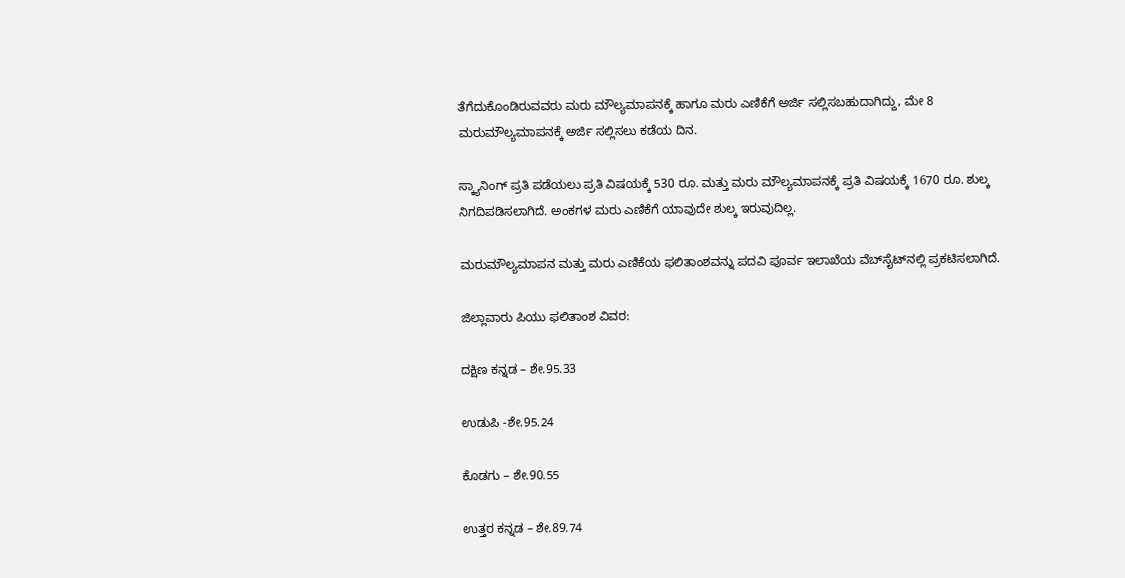ತೆಗೆದುಕೊಂಡಿರುವವರು ಮರು ಮೌಲ್ಯಮಾಪನಕ್ಕೆ ಹಾಗೂ ಮರು ಎಣಿಕೆಗೆ ಅರ್ಜಿ ಸಲ್ಲಿಸಬಹುದಾಗಿದ್ದು, ಮೇ 8 ಮರುಮೌಲ್ಯಮಾಪನಕ್ಕೆ ಅರ್ಜಿ ಸಲ್ಲಿಸಲು ಕಡೆಯ ದಿನ.

ಸ್ಕ್ಯಾನಿಂಗ್ ಪ್ರತಿ ಪಡೆಯಲು ಪ್ರತಿ ವಿಷಯಕ್ಕೆ 530 ರೂ. ಮತ್ತು ಮರು ಮೌಲ್ಯಮಾಪನಕ್ಕೆ ಪ್ರತಿ ವಿಷಯಕ್ಕೆ 1670 ರೂ. ಶುಲ್ಕ ನಿಗದಿಪಡಿಸಲಾಗಿದೆ. ಅಂಕಗಳ ಮರು ಎಣಿಕೆಗೆ ಯಾವುದೇ ಶುಲ್ಕ ಇರುವುದಿಲ್ಲ.

ಮರುಮೌಲ್ಯಮಾಪನ ಮತ್ತು ಮರು ಎಣಿಕೆಯ ಫಲಿತಾಂಶವನ್ನು ಪದವಿ ಪೂರ್ವ ಇಲಾಖೆಯ ವೆಬ್‌ಸೈಟ್‌ನಲ್ಲಿ ಪ್ರಕಟಿಸಲಾಗಿದೆ.

ಜಿಲ್ಲಾವಾರು ಪಿಯು ಫಲಿತಾಂಶ ವಿವರ:

ದಕ್ಷಿಣ ಕನ್ನಡ – ಶೇ.95.33

ಉಡುಪಿ -ಶೇ.95.24

ಕೊಡಗು – ಶೇ.90.55

ಉತ್ತರ ಕನ್ನಡ – ಶೇ.89.74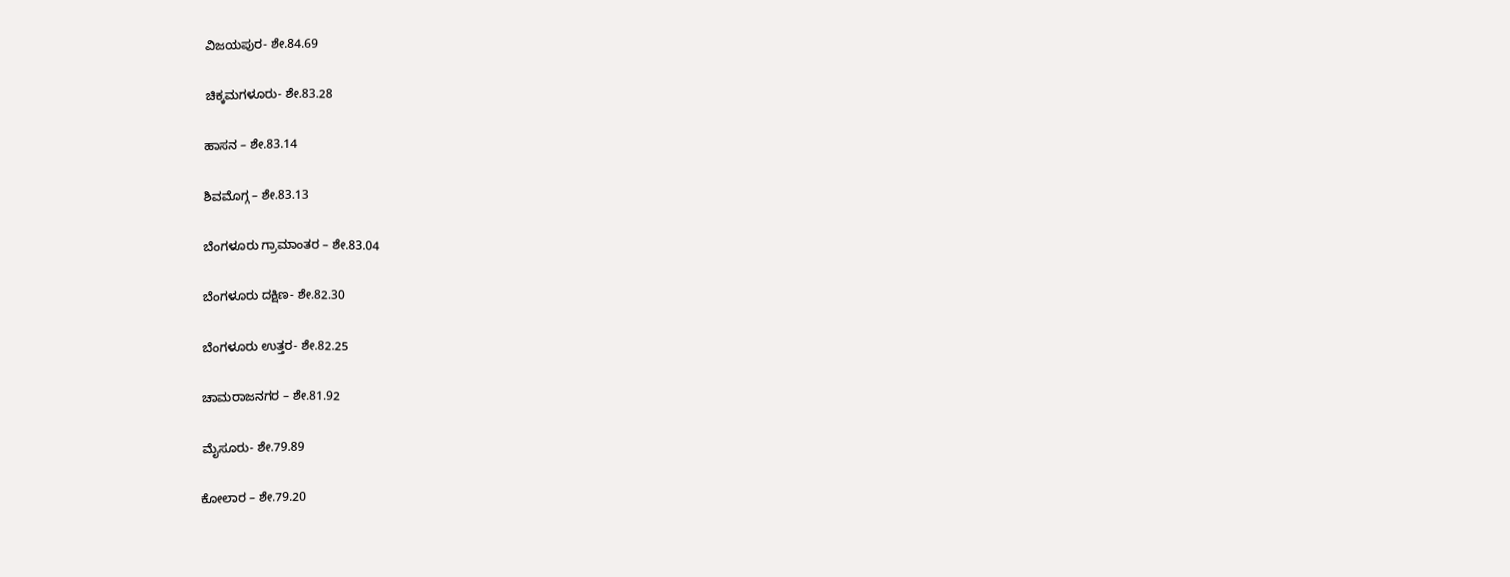ವಿಜಯಪುರ- ಶೇ.84.69

ಚಿಕ್ಕಮಗಳೂರು- ಶೇ.83.28

ಹಾಸನ – ಶೇ.83.14

ಶಿವಮೊಗ್ಗ – ಶೇ.83.13

ಬೆಂಗಳೂರು ಗ್ರಾಮಾಂತರ – ಶೇ.83.04

ಬೆಂಗಳೂರು ದಕ್ಷಿಣ- ಶೇ.82.30

ಬೆಂಗಳೂರು ಉತ್ತರ- ಶೇ.82.25

ಚಾಮರಾಜನಗರ – ಶೇ.81.92

ಮೈಸೂರು- ಶೇ.79.89

ಕೋಲಾರ – ಶೇ.79.20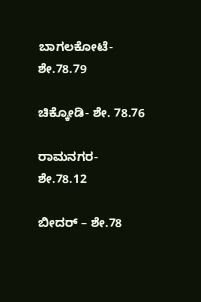ಬಾಗಲಕೋಟೆ- ಶೇ.78.79

ಚಿಕ್ಕೋಡಿ- ಶೇ. 78.76

ರಾಮನಗರ- ಶೇ.78.12

ಬೀದರ್ – ಶೇ.78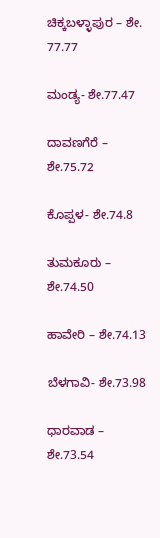ಚಿಕ್ಕಬಳ್ಳಾಪುರ – ಶೇ. 77.77

ಮಂಡ್ಯ- ಶೇ.77.47

ದಾವಣಗೆರೆ – ಶೇ.75.72

ಕೊಪ್ಪಳ- ಶೇ.74.8

ತುಮಕೂರು – ಶೇ.74.50

ಹಾವೇರಿ – ಶೇ.74.13

ಬೆಳಗಾವಿ- ಶೇ.73.98

ಧಾರವಾಡ – ಶೇ.73.54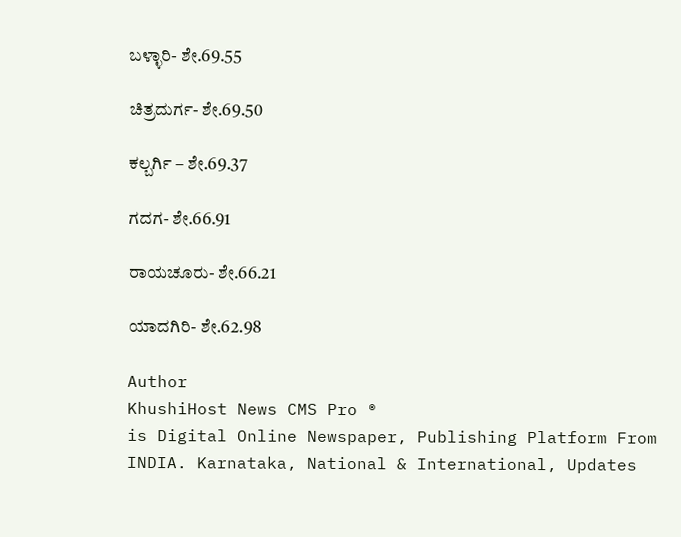ಬಳ್ಳಾರಿ- ಶೇ.69.55

ಚಿತ್ರದುರ್ಗ- ಶೇ.69.50

ಕಲ್ಬರ್ಗಿ – ಶೇ.69.37

ಗದಗ- ಶೇ.66.91

ರಾಯಚೂರು- ಶೇ.66.21

ಯಾದಗಿರಿ- ಶೇ.62.98

Author
KhushiHost News CMS Pro ®
is Digital Online Newspaper, Publishing Platform From INDIA. Karnataka, National & International, Updates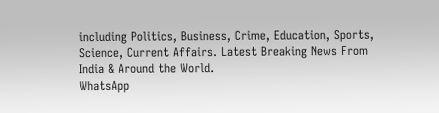including Politics, Business, Crime, Education, Sports, Science, Current Affairs. Latest Breaking News From India & Around the World.
WhatsApp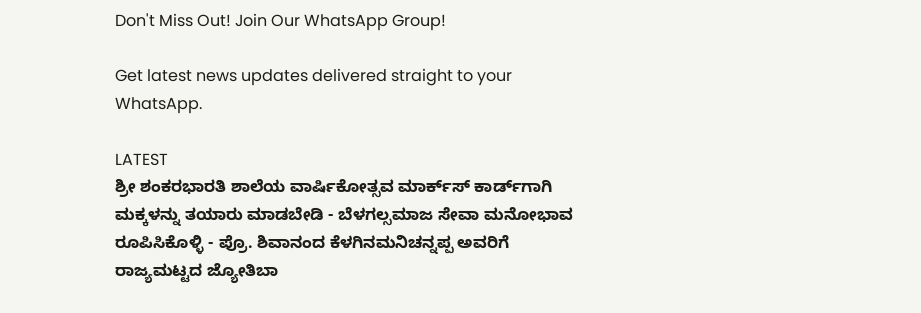Don't Miss Out! Join Our WhatsApp Group!

Get latest news updates delivered straight to your WhatsApp.

LATEST
ಶ್ರೀ ಶಂಕರಭಾರತಿ ಶಾಲೆಯ ವಾರ್ಷಿಕೋತ್ಸವ ಮಾರ್ಕ್‌ಸ್‌ ಕಾರ್ಡ್‌ಗಾಗಿ ಮಕ್ಕಳನ್ನು ತಯಾರು ಮಾಡಬೇಡಿ - ಬೆಳಗಲ್ಸಮಾಜ ಸೇವಾ ಮನೋಭಾವ ರೂಪಿಸಿಕೊಳ್ಳಿ - ಪ್ರೊ. ಶಿವಾನಂದ ಕೆಳಗಿನಮನಿಚನ್ನಪ್ಪ ಅವರಿಗೆ ರಾಜ್ಯಮಟ್ಟದ ಜ್ಯೋತಿಬಾ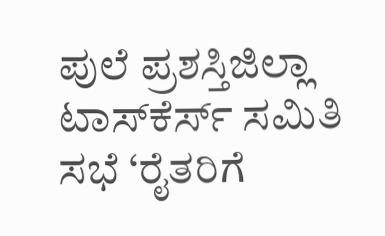ಪುಲೆ ಪ್ರಶಸ್ತಿಜಿಲ್ಲಾ ಟಾಸ್‌‌ಕೆರ್ಸ್ ಸಮಿತಿ ಸಭೆ ‘ರೈತರಿಗೆ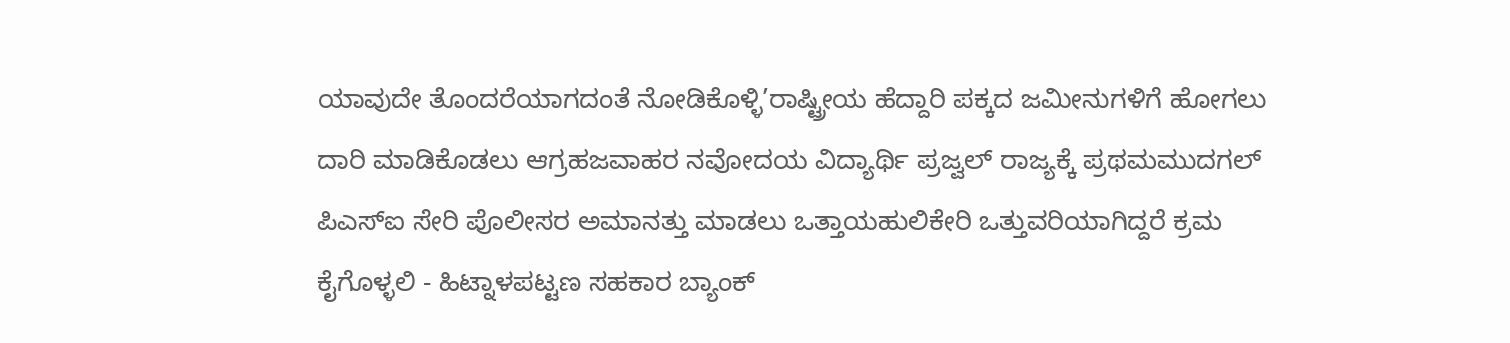ಯಾವುದೇ ತೊಂದರೆಯಾಗದಂತೆ ನೋಡಿಕೊಳ್ಳಿ’ರಾಷ್ಟ್ರೀಯ ಹೆದ್ದಾರಿ ಪಕ್ಕದ ಜಮೀನುಗಳಿಗೆ ಹೋಗಲು ದಾರಿ ಮಾಡಿಕೊಡಲು ಆಗ್ರಹಜವಾಹರ ನವೋದಯ ವಿದ್ಯಾರ್ಥಿ ಪ್ರಜ್ವಲ್ ರಾಜ್ಯಕ್ಕೆ ಪ್ರಥಮಮುದಗಲ್ ಪಿಎಸ್‌ಐ ಸೇರಿ ಪೊಲೀಸರ ಅಮಾನತ್ತು ಮಾಡಲು ಒತ್ತಾಯಹುಲಿಕೇರಿ ಒತ್ತುವರಿಯಾಗಿದ್ದರೆ ಕ್ರಮ ಕೈಗೊಳ್ಳಲಿ - ಹಿಟ್ನಾಳಪಟ್ಟಣ ಸಹಕಾರ ಬ್ಯಾಂಕ್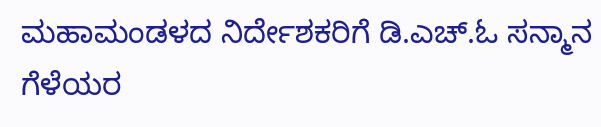ಮಹಾಮಂಡಳದ ನಿರ್ದೇಶಕರಿಗೆ ಡಿ.ಎಚ್.ಓ ಸನ್ಮಾನ ಗೆಳೆಯರ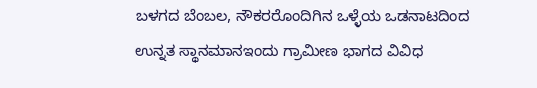ಬಳಗದ ಬೆಂಬಲ, ನೌಕರರೊಂದಿಗಿನ ಒಳ್ಳೆಯ ಒಡನಾಟದಿಂದ ಉನ್ನತ ಸ್ಥಾನಮಾನಇಂದು ಗ್ರಾಮೀಣ ಭಾಗದ ವಿವಿಧ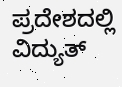ಪ್ರದೇಶದಲ್ಲಿ ವಿದ್ಯುತ್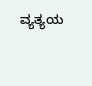ವ್ಯತ್ಯಯ